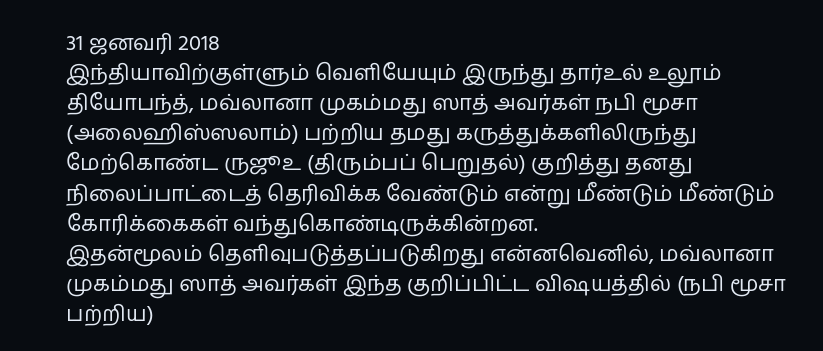31 ஜனவரி 2018
இந்தியாவிற்குள்ளும் வெளியேயும் இருந்து தார்உல் உலூம் தியோபந்த், மவ்லானா முகம்மது ஸாத் அவர்கள் நபி மூசா (அலைஹிஸ்ஸலாம்) பற்றிய தமது கருத்துக்களிலிருந்து மேற்கொண்ட ருஜூஉ (திரும்பப் பெறுதல்) குறித்து தனது நிலைப்பாட்டைத் தெரிவிக்க வேண்டும் என்று மீண்டும் மீண்டும் கோரிக்கைகள் வந்துகொண்டிருக்கின்றன.
இதன்மூலம் தெளிவுபடுத்தப்படுகிறது என்னவெனில், மவ்லானா முகம்மது ஸாத் அவர்கள் இந்த குறிப்பிட்ட விஷயத்தில் (நபி மூசா பற்றிய)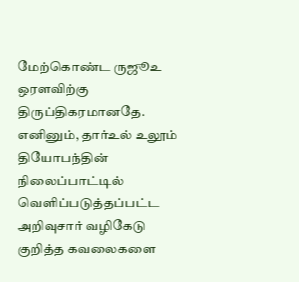மேற்கொண்ட ருஜூஉ ஒரளவிற்கு திருப்திகரமானதே. எனினும், தார்உல் உலூம் தியோபந்தின் நிலைப்பாட்டில் வெளிப்படுத்தப்பட்ட அறிவுசார் வழிகேடு குறித்த கவலைகளை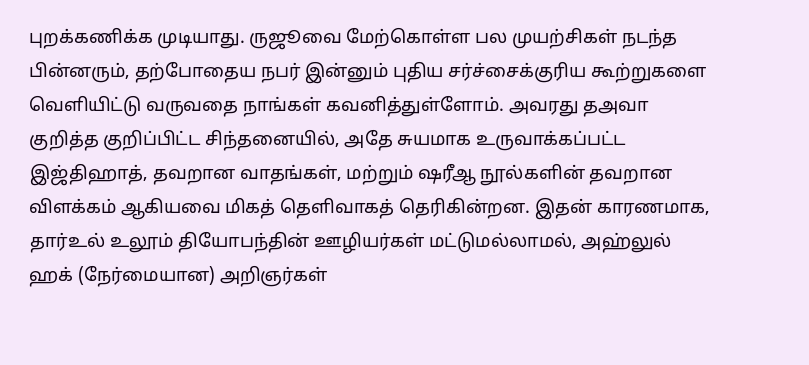புறக்கணிக்க முடியாது. ருஜூவை மேற்கொள்ள பல முயற்சிகள் நடந்த பின்னரும், தற்போதைய நபர் இன்னும் புதிய சர்ச்சைக்குரிய கூற்றுகளை வெளியிட்டு வருவதை நாங்கள் கவனித்துள்ளோம். அவரது தஅவா குறித்த குறிப்பிட்ட சிந்தனையில், அதே சுயமாக உருவாக்கப்பட்ட இஜ்திஹாத், தவறான வாதங்கள், மற்றும் ஷரீஆ நூல்களின் தவறான விளக்கம் ஆகியவை மிகத் தெளிவாகத் தெரிகின்றன. இதன் காரணமாக, தார்உல் உலூம் தியோபந்தின் ஊழியர்கள் மட்டுமல்லாமல், அஹ்லுல் ஹக் (நேர்மையான) அறிஞர்கள்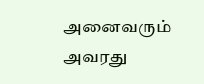அனைவரும் அவரது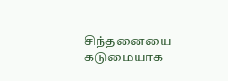சிந்தனையை கடுமையாக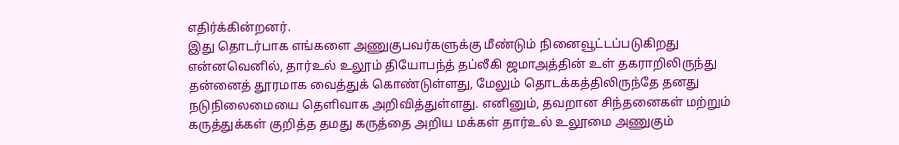எதிர்க்கின்றனர்.
இது தொடர்பாக எங்களை அணுகுபவர்களுக்கு மீண்டும் நினைவூட்டப்படுகிறது என்னவெனில், தார்உல் உலூம் தியோபந்த் தப்லீகி ஜமாஅத்தின் உள் தகராறிலிருந்து தன்னைத் தூரமாக வைத்துக் கொண்டுள்ளது, மேலும் தொடக்கத்திலிருந்தே தனது நடுநிலைமையை தெளிவாக அறிவித்துள்ளது. எனினும், தவறான சிந்தனைகள் மற்றும் கருத்துக்கள் குறித்த தமது கருத்தை அறிய மக்கள் தார்உல் உலூமை அணுகும்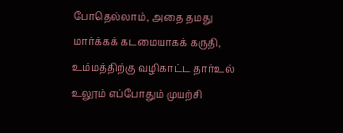போதெல்லாம், அதை தமது மார்க்கக் கடமையாகக் கருதி, உம்மத்திற்கு வழிகாட்ட தார்உல் உலூம் எப்போதும் முயற்சி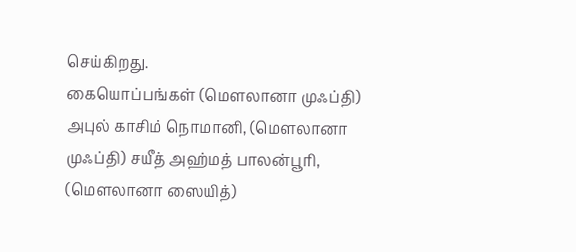செய்கிறது.
கையொப்பங்கள் (மௌலானா முஃப்தி) அபுல் காசிம் நொமானி, (மௌலானா முஃப்தி) சயீத் அஹ்மத் பாலன்பூரி, (மௌலானா ஸையித்)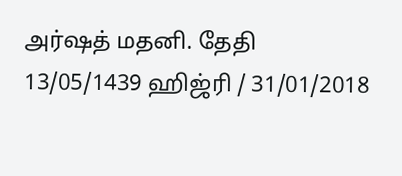அர்ஷத் மதனி. தேதி 13/05/1439 ஹிஜ்ரி / 31/01/2018